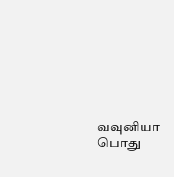வவுனியா பொது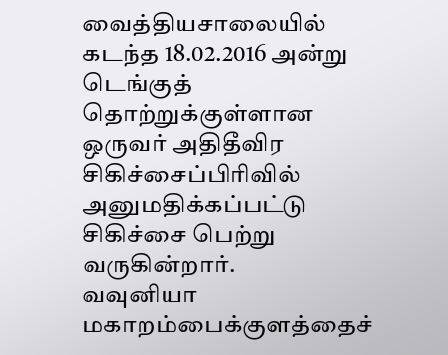வைத்தியசாலையில் கடந்த 18.02.2016 அன்று டெங்குத் தொற்றுக்குள்ளான ஒருவர் அதிதீவிர சிகிச்சைப்பிரிவில் அனுமதிக்கப்பட்டு சிகிச்சை பெற்று வருகின்றார்.
வவுனியா மகாறம்பைக்குளத்தைச்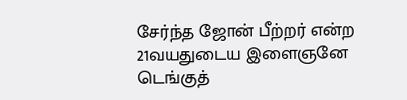சேர்ந்த ஜோன் பீற்றர் என்ற 21வயதுடைய இளைஞனே டெங்குத்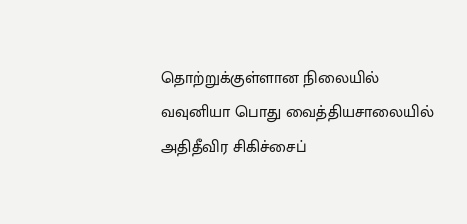தொற்றுக்குள்ளான நிலையில் வவுனியா பொது வைத்தியசாலையில் அதிதீவிர சிகிச்சைப்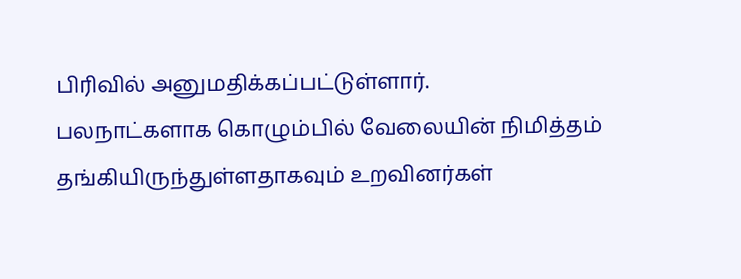பிரிவில் அனுமதிக்கப்பட்டுள்ளார்.
பலநாட்களாக கொழும்பில் வேலையின் நிமித்தம் தங்கியிருந்துள்ளதாகவும் உறவினர்கள்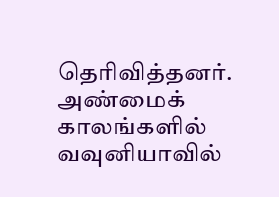தெரிவித்தனர்.
அண்மைக் காலங்களில் வவுனியாவில்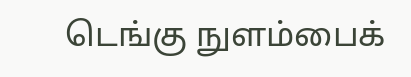டெங்கு நுளம்பைக்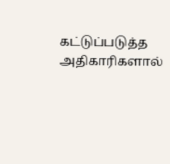கட்டுப்படுத்த அதிகாரிகளால்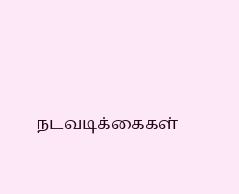நடவடிக்கைகள்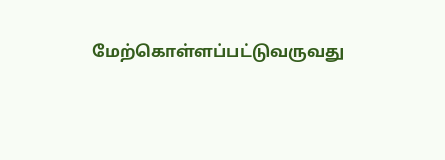மேற்கொள்ளப்பட்டுவருவது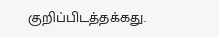குறிப்பிடத்தக்கது.